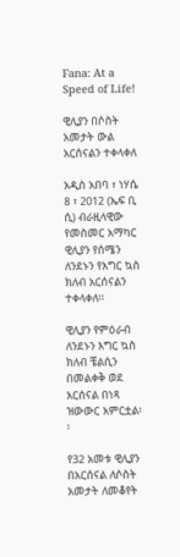Fana: At a Speed of Life!

ዊሊያን በሶስት አመታት ውል አርሰናልን ተቀላቀለ

አዲስ አበባ ፣ ነሃሴ 8 ፣ 2012 (ኤፍ ቢ ሲ) ብራዚላዊው የመስመር አማካር ዊሊያን የሰሜን ለንደኑን የእግር ኳስ ክለብ አርሰናልን ተቀላቀለ፡፡

ዊሊያን የምዕራብ ለንደኑን እግር ኳስ ክለብ ቼልሲን በመልቀቅ ወደ አርሰናል በነጻ ዝውውር አምርቷል፡፡

የ32 አመቱ ዊሊያን በአርሰናል ለሶስት አመታት ለመቆየት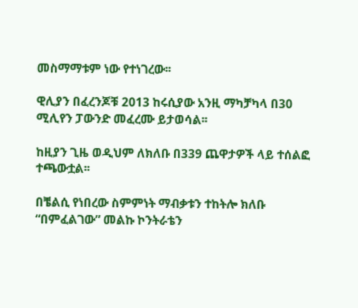መስማማቱም ነው የተነገረው፡፡

ዊሊያን በፈረንጆቹ 2013 ከሩሲያው አንዚ ማካቻካላ በ30 ሚሊየን ፓውንድ መፈረሙ ይታወሳል፡፡

ከዚያን ጊዜ ወዲህም ለክለቡ በ339 ጨዋታዎች ላይ ተሰልፎ ተጫውቷል፡፡

በቼልሲ የነበረው ስምምነት ማብቃቱን ተከትሎ ክለቡ “በምፈልገው” መልኩ ኮንትራቴን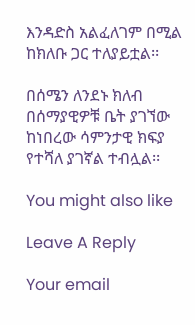እንዳድስ አልፈለገም በሚል ከክለቡ ጋር ተለያይቷል፡፡

በሰሜን ለንደኑ ክለብ በሰማያዊዎቹ ቤት ያገኘው ከነበረው ሳምንታዊ ክፍያ የተሻለ ያገኛል ተብሏል፡፡

You might also like

Leave A Reply

Your email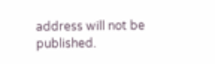address will not be published.